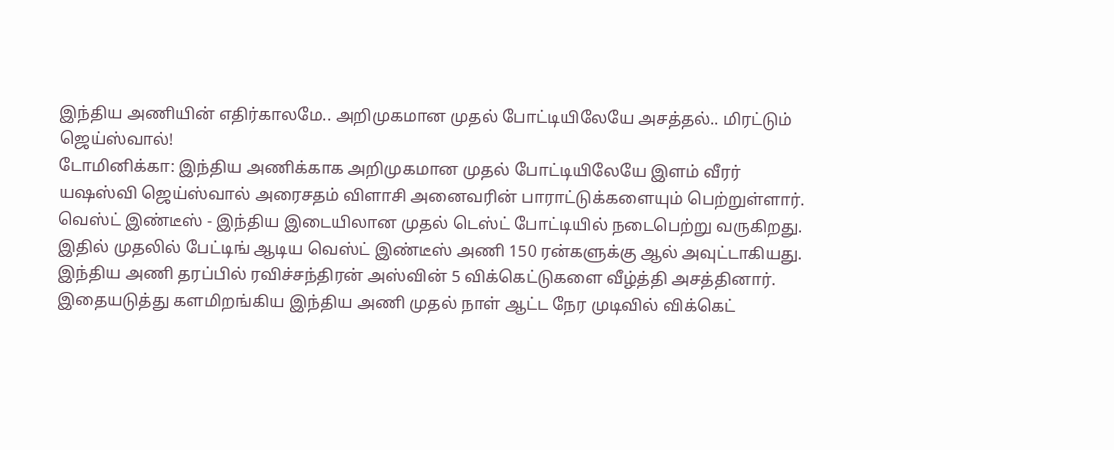இந்திய அணியின் எதிர்காலமே.. அறிமுகமான முதல் போட்டியிலேயே அசத்தல்.. மிரட்டும் ஜெய்ஸ்வால்!
டோமினிக்கா: இந்திய அணிக்காக அறிமுகமான முதல் போட்டியிலேயே இளம் வீரர் யஷஸ்வி ஜெய்ஸ்வால் அரைசதம் விளாசி அனைவரின் பாராட்டுக்களையும் பெற்றுள்ளார்.
வெஸ்ட் இண்டீஸ் - இந்திய இடையிலான முதல் டெஸ்ட் போட்டியில் நடைபெற்று வருகிறது. இதில் முதலில் பேட்டிங் ஆடிய வெஸ்ட் இண்டீஸ் அணி 150 ரன்களுக்கு ஆல் அவுட்டாகியது. இந்திய அணி தரப்பில் ரவிச்சந்திரன் அஸ்வின் 5 விக்கெட்டுகளை வீழ்த்தி அசத்தினார். இதையடுத்து களமிறங்கிய இந்திய அணி முதல் நாள் ஆட்ட நேர முடிவில் விக்கெட்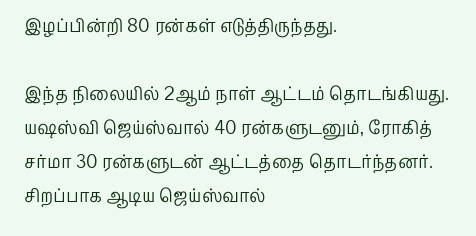இழப்பின்றி 80 ரன்கள் எடுத்திருந்தது.

இந்த நிலையில் 2ஆம் நாள் ஆட்டம் தொடங்கியது. யஷஸ்வி ஜெய்ஸ்வால் 40 ரன்களுடனும், ரோகித் சர்மா 30 ரன்களுடன் ஆட்டத்தை தொடர்ந்தனர். சிறப்பாக ஆடிய ஜெய்ஸ்வால்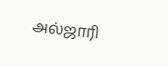அல்ஜாரி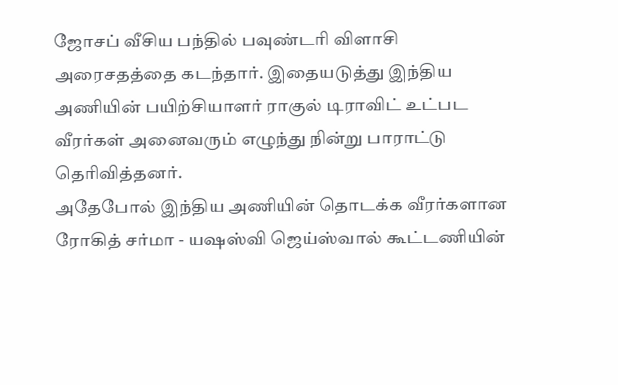ஜோசப் வீசிய பந்தில் பவுண்டரி விளாசி அரைசதத்தை கடந்தார். இதையடுத்து இந்திய அணியின் பயிற்சியாளர் ராகுல் டிராவிட் உட்பட வீரர்கள் அனைவரும் எழுந்து நின்று பாராட்டு தெரிவித்தனர்.
அதேபோல் இந்திய அணியின் தொடக்க வீரர்களான ரோகித் சர்மா - யஷஸ்வி ஜெய்ஸ்வால் கூட்டணியின்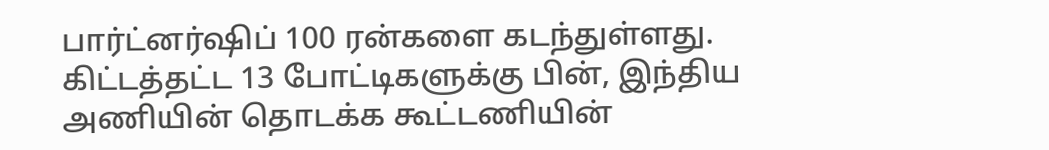பார்ட்னர்ஷிப் 100 ரன்களை கடந்துள்ளது. கிட்டத்தட்ட 13 போட்டிகளுக்கு பின், இந்திய அணியின் தொடக்க கூட்டணியின்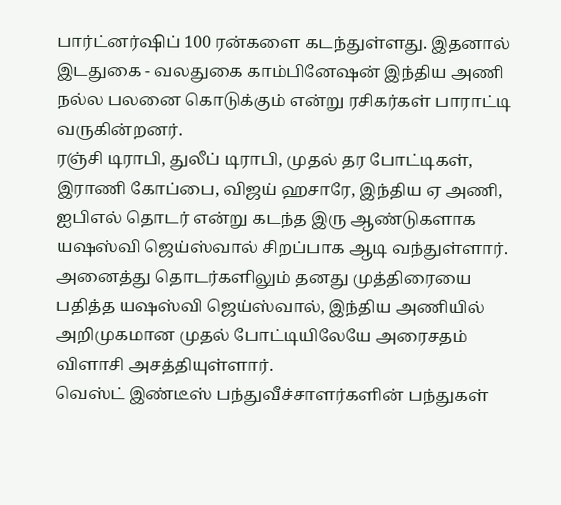பார்ட்னர்ஷிப் 100 ரன்களை கடந்துள்ளது. இதனால் இடதுகை - வலதுகை காம்பினேஷன் இந்திய அணி நல்ல பலனை கொடுக்கும் என்று ரசிகர்கள் பாராட்டி வருகின்றனர்.
ரஞ்சி டிராபி, துலீப் டிராபி, முதல் தர போட்டிகள், இராணி கோப்பை, விஜய் ஹசாரே, இந்திய ஏ அணி, ஐபிஎல் தொடர் என்று கடந்த இரு ஆண்டுகளாக யஷஸ்வி ஜெய்ஸ்வால் சிறப்பாக ஆடி வந்துள்ளார். அனைத்து தொடர்களிலும் தனது முத்திரையை பதித்த யஷஸ்வி ஜெய்ஸ்வால், இந்திய அணியில் அறிமுகமான முதல் போட்டியிலேயே அரைசதம் விளாசி அசத்தியுள்ளார்.
வெஸ்ட் இண்டீஸ் பந்துவீச்சாளர்களின் பந்துகள்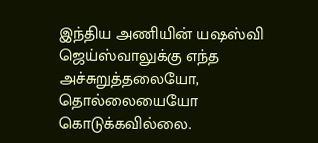இந்திய அணியின் யஷஸ்வி ஜெய்ஸ்வாலுக்கு எந்த அச்சுறுத்தலையோ, தொல்லையையோ கொடுக்கவில்லை.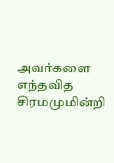அவர்களை எந்தவித சிரமமுமின்றி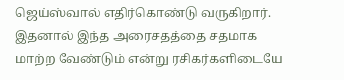ஜெய்ஸ்வால் எதிர்கொண்டு வருகிறார். இதனால் இந்த அரைசதத்தை சதமாக மாற்ற வேண்டும் என்று ரசிகர்களிடையே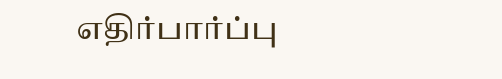எதிர்பார்ப்பு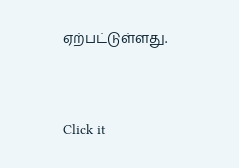ஏற்பட்டுள்ளது.


Click it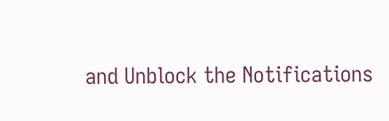and Unblock the Notifications